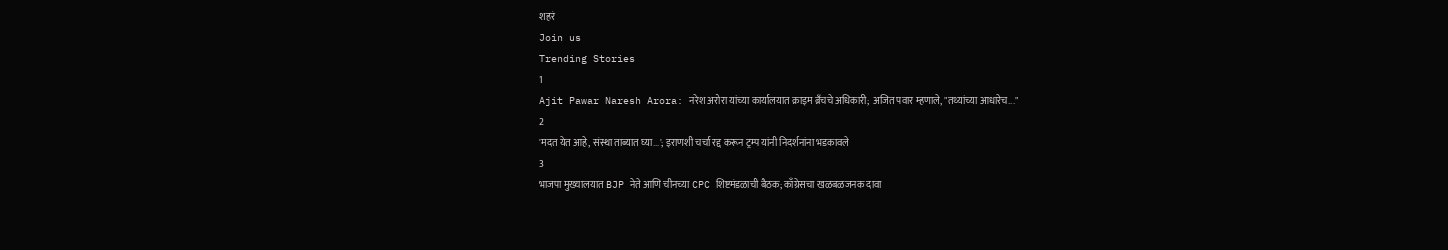शहरं
Join us
Trending Stories
1
Ajit Pawar Naresh Arora: नरेश अरोरा यांच्या कार्यालयात क्राइम ब्रँचचे अधिकारी; अजित पवार म्हणाले, "तथ्यांच्या आधारेच..."
2
'मदत येत आहे, संस्था ताब्यात घ्या...'; इराणशी चर्चा रद्द करून ट्रम्प यांनी निदर्शनांना भडकावले
3
भाजपा मुख्यालयात BJP नेते आणि चीनच्या CPC शिष्टमंडळाची बैठक; काँग्रेसचा खळबळजनक दावा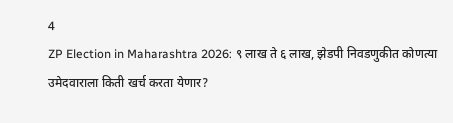4
ZP Election in Maharashtra 2026: ९ लाख ते ६ लाख, झेडपी निवडणुकीत कोणत्या उमेदवाराला किती खर्च करता येणार?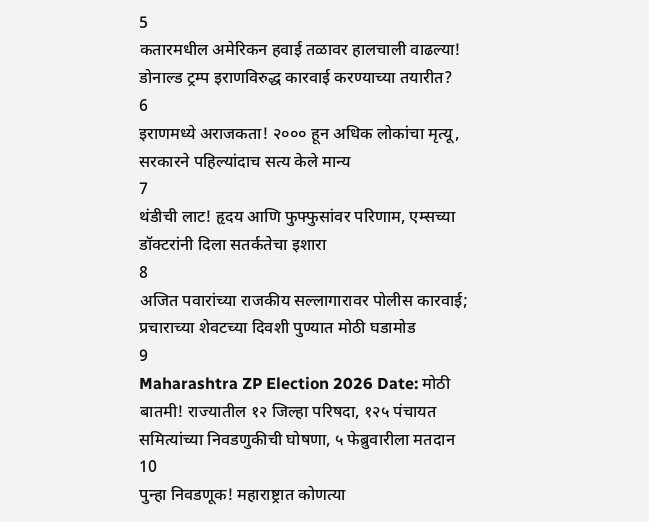5
कतारमधील अमेरिकन हवाई तळावर हालचाली वाढल्या! डोनाल्ड ट्रम्प इराणविरुद्ध कारवाई करण्याच्या तयारीत?
6
इराणमध्ये अराजकता! २००० हून अधिक लोकांचा मृत्यू, सरकारने पहिल्यांदाच सत्य केले मान्य
7
थंडीची लाट! हृदय आणि फुफ्फुसांवर परिणाम, एम्सच्या डॉक्टरांनी दिला सतर्कतेचा इशारा
8
अजित पवारांच्या राजकीय सल्लागारावर पोलीस कारवाई; प्रचाराच्या शेवटच्या दिवशी पुण्यात मोठी घडामोड
9
Maharashtra ZP Election 2026 Date: मोठी बातमी! राज्यातील १२ जिल्हा परिषदा, १२५ पंचायत समित्यांच्या निवडणुकीची घोषणा, ५ फेब्रुवारीला मतदान
10
पुन्हा निवडणूक! महाराष्ट्रात कोणत्या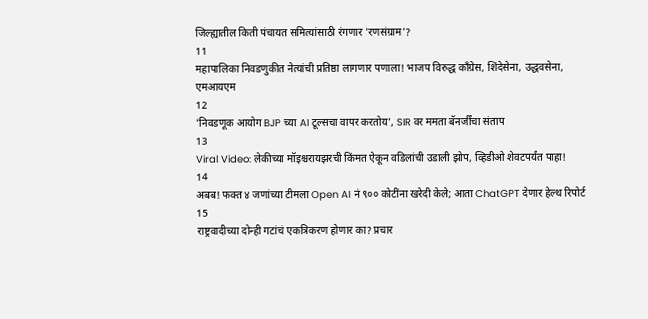जिल्ह्यातील किती पंचायत समित्यांसाठी रंगणार 'रणसंग्राम'?
11
महापालिका निवडणुकीत नेत्यांची प्रतिष्ठा लागणार पणाला! भाजप विरुद्ध काँग्रेस, शिंदेसेना, उद्धवसेना, एमआयएम
12
'निवडणूक आयोग BJP च्या AI टूल्सचा वापर करतोय', SIR वर ममता बॅनर्जींचा संताप
13
Viral Video: लेकीच्या मॉइश्चरायझरची किंमत ऐकून वडिलांची उडाली झोप, व्हिडीओ शेवटपर्यंत पाहा!
14
अबब! फक्त ४ जणांच्या टीमला Open AI नं ९०० कोटींना खरेदी केले; आता ChatGPT देणार हेल्थ रिपोर्ट
15
राष्ट्रवादीच्या दोन्ही गटांचं एकत्रिकरण होणार का? प्रचार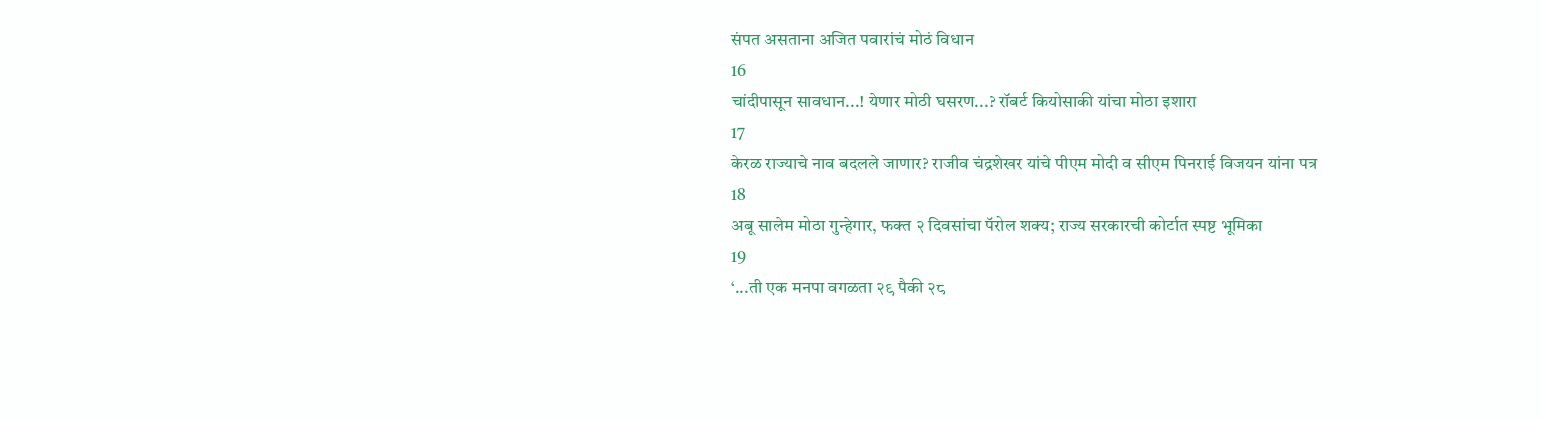संपत असताना अजित पवारांचं मोठं विधान
16
चांदीपासून सावधान...! येणार मोठी घसरण...? रॉबर्ट कियोसाकी यांचा मोठा इशारा
17
केरळ राज्याचे नाव बदलले जाणार? राजीव चंद्रशेखर यांचे पीएम मोदी व सीएम पिनराई विजयन यांना पत्र
18
अबू सालेम मोठा गुन्हेगार, फक्त २ दिवसांचा पॅरोल शक्य; राज्य सरकारची कोर्टात स्पष्ट भूमिका
19
‘...ती एक मनपा वगळता २९ पैकी २८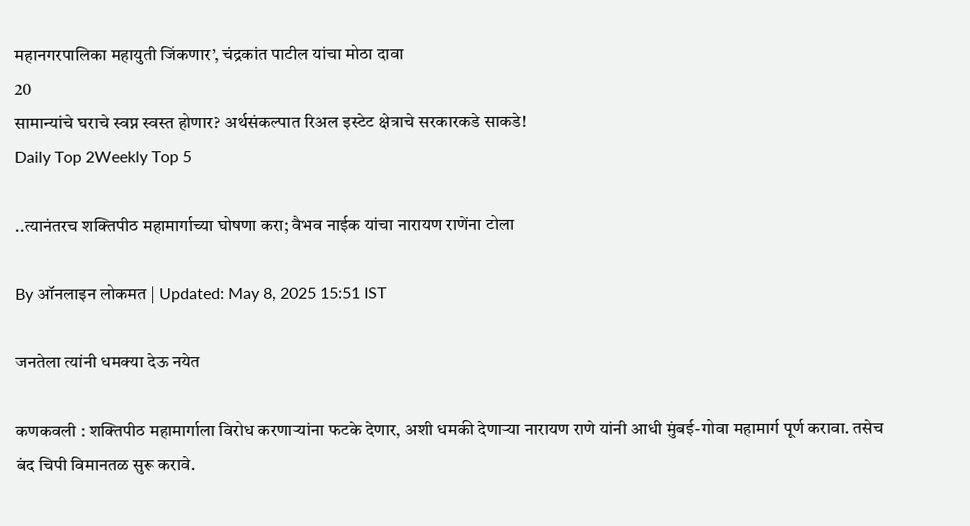महानगरपालिका महायुती जिंकणार’, चंद्रकांत पाटील यांचा मोठा दावा
20
सामान्यांचे घराचे स्वप्न स्वस्त होणार? अर्थसंकल्पात रिअल इस्टेट क्षेत्राचे सरकारकडे साकडे!
Daily Top 2Weekly Top 5

..त्यानंतरच शक्तिपीठ महामार्गाच्या घोषणा करा; वैभव नाईक यांचा नारायण राणेंना टोला

By ऑनलाइन लोकमत | Updated: May 8, 2025 15:51 IST

जनतेला त्यांनी धमक्या देऊ नयेत

कणकवली : शक्तिपीठ महामार्गाला विरोध करणाऱ्यांना फटके देणार, अशी धमकी देणाऱ्या नारायण राणे यांनी आधी मुंबई-गोवा महामार्ग पूर्ण करावा. तसेच बंद चिपी विमानतळ सुरू करावे.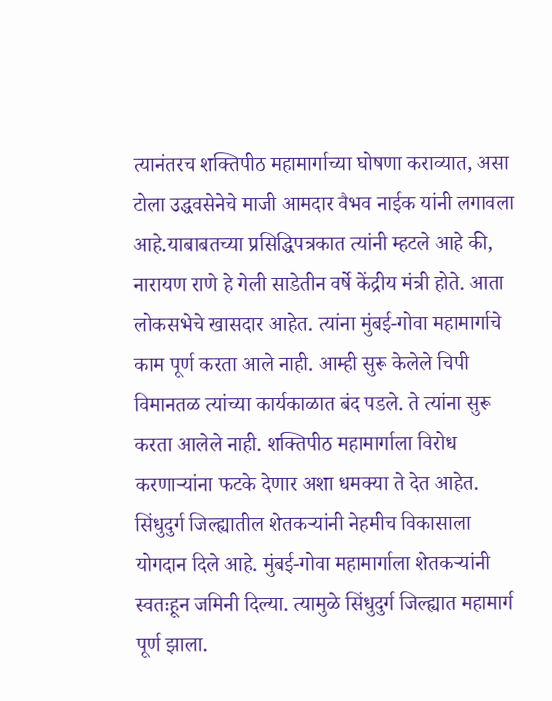त्यानंतरच शक्तिपीठ महामार्गाच्या घोषणा कराव्यात, असा टोला उद्धवसेनेचे माजी आमदार वैभव नाईक यांनी लगावला आहे.याबाबतच्या प्रसिद्धिपत्रकात त्यांनी म्हटले आहे की, नारायण राणे हे गेली साडेतीन वर्षे केंद्रीय मंत्री होते. आता लोकसभेचे खासदार आहेत. त्यांना मुंबई-गोवा महामार्गाचे काम पूर्ण करता आले नाही. आम्ही सुरू केलेले चिपी विमानतळ त्यांच्या कार्यकाळात बंद पडले. ते त्यांना सुरू करता आलेले नाही. शक्तिपीठ महामार्गाला विरोध करणाऱ्यांना फटके देणार अशा धमक्या ते देत आहेत. सिंधुदुर्ग जिल्ह्यातील शेतकऱ्यांनी नेहमीच विकासाला योगदान दिले आहे. मुंबई-गोवा महामार्गाला शेतकऱ्यांनी स्वतःहून जमिनी दिल्या. त्यामुळे सिंधुदुर्ग जिल्ह्यात महामार्ग पूर्ण झाला.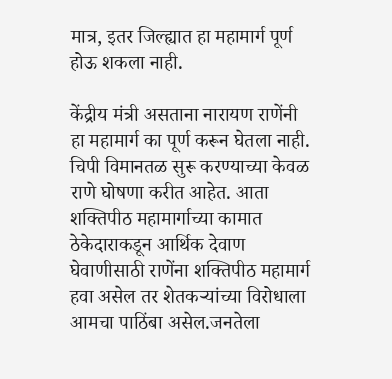मात्र, इतर जिल्ह्यात हा महामार्ग पूर्ण होऊ शकला नाही.

केंद्रीय मंत्री असताना नारायण राणेंनी हा महामार्ग का पूर्ण करून घेतला नाही. चिपी विमानतळ सुरू करण्याच्या केवळ राणे घोषणा करीत आहेत. आता शक्तिपीठ महामार्गाच्या कामात ठेकेदाराकडून आर्थिक देवाण घेवाणीसाठी राणेंना शक्तिपीठ महामार्ग हवा असेल तर शेतकऱ्यांच्या विरोधाला आमचा पाठिंबा असेल.जनतेला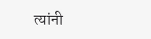त्यांनी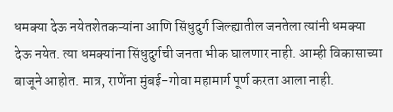धमक्या देऊ नयेतशेतकऱ्यांना आणि सिंधुदुर्ग जिल्ह्यातील जनतेला त्यांनी धमक्या देऊ नयेत. त्या धमक्यांना सिंधुदुर्गची जनता भीक घालणार नाही. आम्ही विकासाच्या बाजूने आहोत. मात्र, राणेंना मुंबई-गोवा महामार्ग पूर्ण करता आला नाही.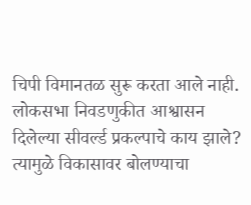चिपी विमानतळ सुरू करता आले नाही. लोकसभा निवडणुकीत आश्वासन दिलेल्या सीवर्ल्ड प्रकल्पाचे काय झाले? त्यामुळे विकासावर बोलण्याचा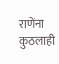राणेंना कुठलाही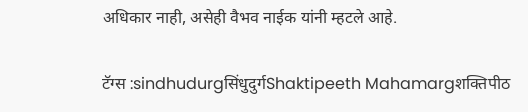अधिकार नाही, असेही वैभव नाईक यांनी म्हटले आहे.

टॅग्स :sindhudurgसिंधुदुर्गShaktipeeth Mahamargशक्तिपीठ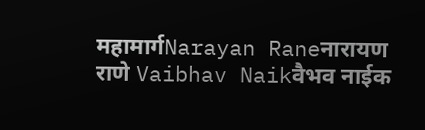महामार्गNarayan Raneनारायण राणे Vaibhav Naikवैभव नाईक